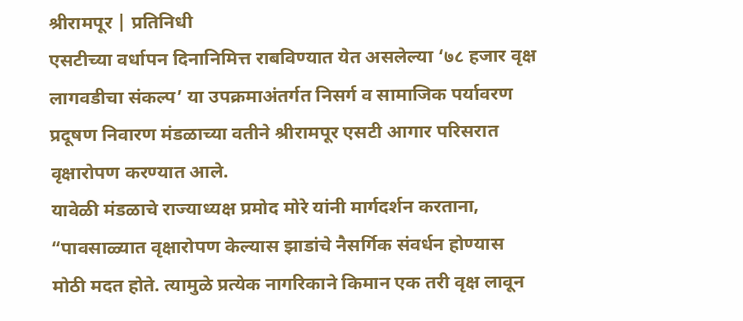श्रीरामपूर | प्रतिनिधी
एसटीच्या वर्धापन दिनानिमित्त राबविण्यात येत असलेल्या ‘७८ हजार वृक्ष लागवडीचा संकल्प’ या उपक्रमाअंतर्गत निसर्ग व सामाजिक पर्यावरण प्रदूषण निवारण मंडळाच्या वतीने श्रीरामपूर एसटी आगार परिसरात वृक्षारोपण करण्यात आले.
यावेळी मंडळाचे राज्याध्यक्ष प्रमोद मोरे यांनी मार्गदर्शन करताना, “पावसाळ्यात वृक्षारोपण केल्यास झाडांचे नैसर्गिक संवर्धन होण्यास मोठी मदत होते. त्यामुळे प्रत्येक नागरिकाने किमान एक तरी वृक्ष लावून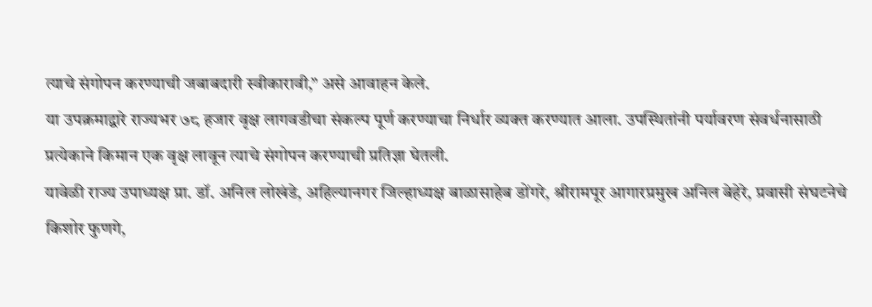त्याचे संगोपन करण्याची जबाबदारी स्वीकारावी,” असे आवाहन केले.
या उपक्रमाद्वारे राज्यभर ७८ हजार वृक्ष लागवडीचा संकल्प पूर्ण करण्याचा निर्धार व्यक्त करण्यात आला. उपस्थितांनी पर्यावरण संवर्धनासाठी प्रत्येकाने किमान एक वृक्ष लावून त्याचे संगोपन करण्याची प्रतिज्ञा घेतली.
यावेळी राज्य उपाध्यक्ष प्रा. डॉ. अनिल लोखंडे, अहिल्यानगर जिल्हाध्यक्ष बाळासाहेब डोंगरे, श्रीरामपूर आगारप्रमुख अनिल बेहेरे, प्रवासी संघटनेचे किशोर फुणगे,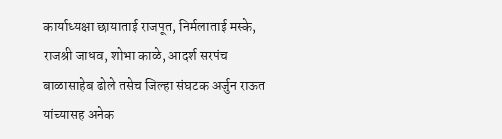कार्याध्यक्षा छायाताई राजपूत, निर्मलाताई मस्के, राजश्री जाधव, शोभा काळे, आदर्श सरपंच बाळासाहेब ढोले तसेच जिल्हा संघटक अर्जुन राऊत यांच्यासह अनेक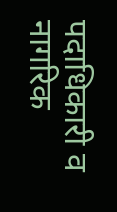पदाधिकारी व नागरिक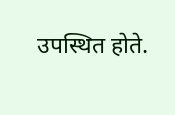उपस्थित होते.